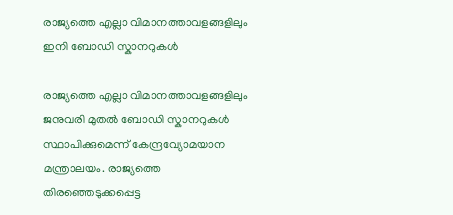രാജ്യത്തെ എല്ലാ വിമാനത്താവളങ്ങളിലും ഇനി ബോഡി സ്കാനറുകള്‍

രാജ്യത്തെ എല്ലാ വിമാനത്താവളങ്ങളിലും ജനുവരി മുതല്‍ ബോഡി സ്കാനറുകള്‍ സ്ഥാപിക്കുമെന്ന് കേന്ദ്രവ്യോമയാന മന്ത്രാലയം. രാജ്യത്തെ തിരഞ്ഞെടുക്കപ്പെട്ട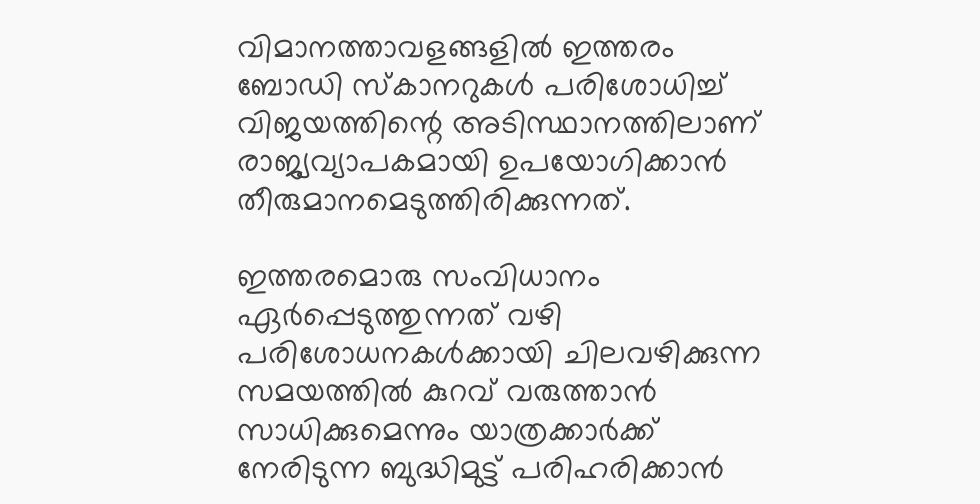വിമാനത്താവളങ്ങളില്‍ ഇത്തരം ബോഡി സ്കാനറുകള്‍ പരിശോധിച്ച് വിജയത്തിന്റെ അടിസ്ഥാനത്തിലാണ് രാജ്യവ്യാപകമായി ഉപയോഗിക്കാന്‍ തീരുമാനമെടുത്തിരിക്കുന്നത്.

ഇത്തരമൊരു സംവിധാനം ഏര്‍പ്പെടുത്തുന്നത് വഴി പരിശോധനകള്‍ക്കായി ചിലവഴിക്കുന്ന സമയത്തില്‍ കുറവ് വരുത്താന്‍ സാധിക്കുമെന്നും യാത്രക്കാര്‍ക്ക് നേരിടുന്ന ബുദ്ധിമുട്ട് പരിഹരിക്കാന്‍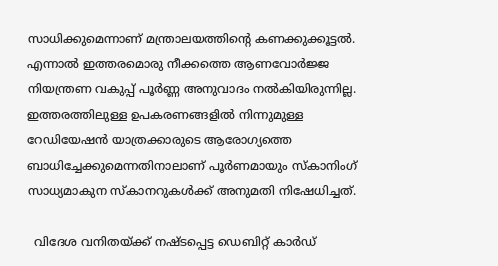സാധിക്കുമെന്നാണ് മന്ത്രാലയത്തിന്റെ കണക്കുക്കൂട്ടല്‍. എന്നാല്‍ ഇത്തരമൊരു നീക്കത്തെ ആണവോര്‍ജ്ജ നിയന്ത്രണ വകുപ്പ് പൂര്‍ണ്ണ അനുവാദം നല്‍കിയിരുന്നില്ല. ഇത്തരത്തിലുള്ള ഉപകരണങ്ങളില്‍ നിന്നുമുള്ള റേഡിയേഷന്‍ യാത്രക്കാരുടെ ആരോഗ്യത്തെ ബാധിച്ചേക്കുമെന്നതിനാലാണ് പൂര്‍ണമായും സ്കാനിംഗ് സാധ്യമാകുന സ്കാനറുകള്‍ക്ക് അനുമതി നിഷേധിച്ചത്.

  വിദേശ വനിതയ്ക്ക് നഷ്ടപ്പെട്ട ഡെബിറ്റ് കാർഡ്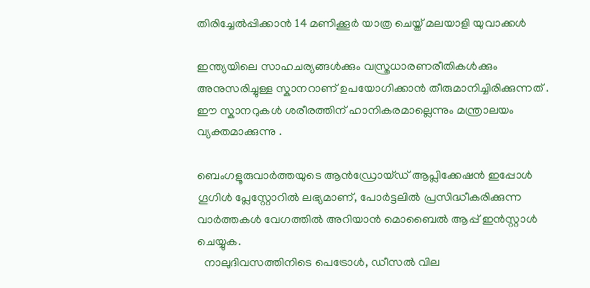തിരിച്ചേൽപ്പിക്കാൻ 14 മണിക്കൂർ യാത്ര ചെയ്ത് മലയാളി യുവാക്കൾ

ഇന്ത്യയിലെ സാഹചര്യങ്ങള്‍ക്കും വസ്ത്രധാരണരീതികള്‍ക്കും അനുസരിച്ചുള്ള സ്കാനറാണ് ഉപയോഗിക്കാന്‍ തീരുമാനിച്ചിരിക്കുന്നത് . ഈ സ്കാനറുകള്‍ ശരീരത്തിന് ഹാനികരമാല്ലെന്നും മന്ത്രാലയം വ്യക്തമാക്കുന്നു .

ബെംഗളൂരുവാർത്തയുടെ ആൻഡ്രോയ്ഡ് ആപ്ലിക്കേഷൻ ഇപ്പോൾ ഗൂഗിൾ പ്ലേസ്റ്റോറിൽ ലഭ്യമാണ്, പോർട്ടലിൽ പ്രസിദ്ധീകരിക്കുന്ന വാർത്തകൾ വേഗത്തിൽ അറിയാൻ മൊബൈൽ ആപ്പ് ഇൻസ്റ്റാൾ ചെയ്യുക.
  നാലുദിവസത്തിനിടെ പെട്രോൾ, ഡീസൽ വില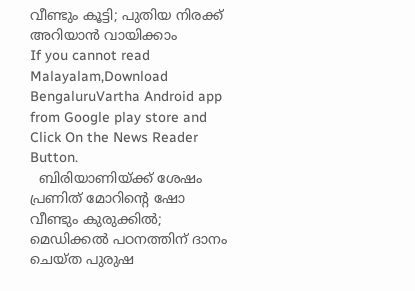വീണ്ടും കൂട്ടി; പുതിയ നിരക്ക് അറിയാൻ വായിക്കാം
If you cannot read Malayalam,Download BengaluruVartha Android app from Google play store and Click On the News Reader Button.
  ബിരിയാണിയ്ക്ക് ശേഷം പ്രണിത് മോറിൻ്റെ ഷോ വീണ്ടും കുരുക്കിൽ; മെഡിക്കൽ പഠനത്തിന് ദാനം ചെയ്ത പുരുഷ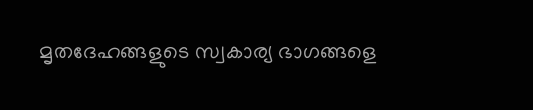മൃതദേഹങ്ങളുടെ സ്വകാര്യ ഭാഗങ്ങളെ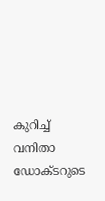കുറിച്ച് വനിതാ ഡോക്ടറുടെ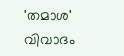'തമാശ' വിവാദം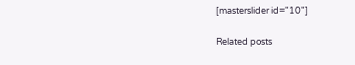[masterslider id="10"]

Related posts